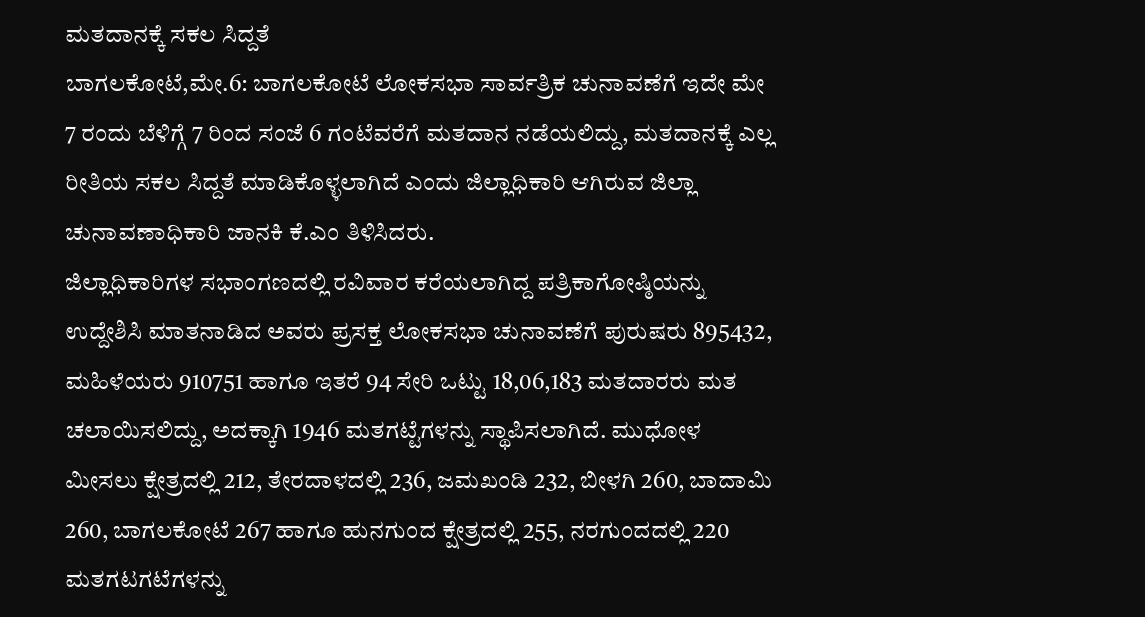ಮತದಾನಕ್ಕೆ ಸಕಲ ಸಿದ್ದತೆ
ಬಾಗಲಕೋಟೆ,ಮೇ.6: ಬಾಗಲಕೋಟೆ ಲೋಕಸಭಾ ಸಾರ್ವತ್ರಿಕ ಚುನಾವಣೆಗೆ ಇದೇ ಮೇ 7 ರಂದು ಬೆಳಿಗ್ಗೆ 7 ರಿಂದ ಸಂಜೆ 6 ಗಂಟೆವರೆಗೆ ಮತದಾನ ನಡೆಯಲಿದ್ದು, ಮತದಾನಕ್ಕೆ ಎಲ್ಲ ರೀತಿಯ ಸಕಲ ಸಿದ್ದತೆ ಮಾಡಿಕೊಳ್ಳಲಾಗಿದೆ ಎಂದು ಜಿಲ್ಲಾಧಿಕಾರಿ ಆಗಿರುವ ಜಿಲ್ಲಾ ಚುನಾವಣಾಧಿಕಾರಿ ಜಾನಕಿ ಕೆ.ಎಂ ತಿಳಿಸಿದರು.
ಜಿಲ್ಲಾಧಿಕಾರಿಗಳ ಸಭಾಂಗಣದಲ್ಲಿ ರವಿವಾರ ಕರೆಯಲಾಗಿದ್ದ ಪತ್ರಿಕಾಗೋಷ್ಠಿಯನ್ನು ಉದ್ದೇಶಿಸಿ ಮಾತನಾಡಿದ ಅವರು ಪ್ರಸಕ್ತ ಲೋಕಸಭಾ ಚುನಾವಣೆಗೆ ಪುರುಷರು 895432, ಮಹಿಳೆಯರು 910751 ಹಾಗೂ ಇತರೆ 94 ಸೇರಿ ಒಟ್ಟು 18,06,183 ಮತದಾರರು ಮತ ಚಲಾಯಿಸಲಿದ್ದು, ಅದಕ್ಕಾಗಿ 1946 ಮತಗಟ್ಟೆಗಳನ್ನು ಸ್ಥಾಪಿಸಲಾಗಿದೆ. ಮುಧೋಳ ಮೀಸಲು ಕ್ಷೇತ್ರದಲ್ಲಿ 212, ತೇರದಾಳದಲ್ಲಿ 236, ಜಮಖಂಡಿ 232, ಬೀಳಗಿ 260, ಬಾದಾಮಿ 260, ಬಾಗಲಕೋಟೆ 267 ಹಾಗೂ ಹುನಗುಂದ ಕ್ಷೇತ್ರದಲ್ಲಿ 255, ನರಗುಂದದಲ್ಲಿ 220 ಮತಗಟಗಟೆಗಳನ್ನು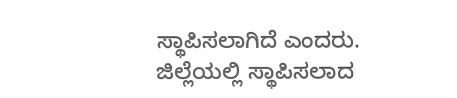ಸ್ಥಾಪಿಸಲಾಗಿದೆ ಎಂದರು.
ಜಿಲ್ಲೆಯಲ್ಲಿ ಸ್ಥಾಪಿಸಲಾದ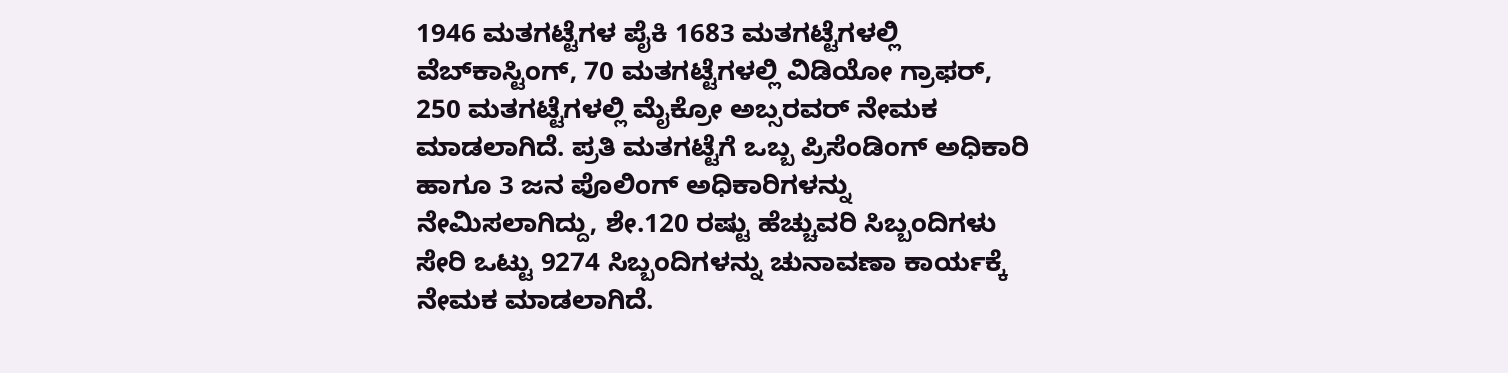1946 ಮತಗಟ್ಟೆಗಳ ಪೈಕಿ 1683 ಮತಗಟ್ಟೆಗಳಲ್ಲಿ ವೆಬ್‍ಕಾಸ್ಟಿಂಗ್, 70 ಮತಗಟ್ಟೆಗಳಲ್ಲಿ ವಿಡಿಯೋ ಗ್ರಾಫರ್, 250 ಮತಗಟ್ಟೆಗಳಲ್ಲಿ ಮೈಕ್ರೋ ಅಬ್ಸರವರ್ ನೇಮಕ ಮಾಡಲಾಗಿದೆ. ಪ್ರತಿ ಮತಗಟ್ಟೆಗೆ ಒಬ್ಬ ಪ್ರಿಸೆಂಡಿಂಗ್ ಅಧಿಕಾರಿ ಹಾಗೂ 3 ಜನ ಪೊಲಿಂಗ್ ಅಧಿಕಾರಿಗಳನ್ನು ನೇಮಿಸಲಾಗಿದ್ದು, ಶೇ.120 ರಷ್ಟು ಹೆಚ್ಚುವರಿ ಸಿಬ್ಬಂದಿಗಳು ಸೇರಿ ಒಟ್ಟು 9274 ಸಿಬ್ಬಂದಿಗಳನ್ನು ಚುನಾವಣಾ ಕಾರ್ಯಕ್ಕೆ ನೇಮಕ ಮಾಡಲಾಗಿದೆ.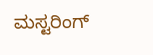ಮಸ್ಟರಿಂಗ್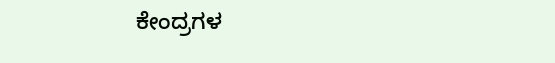ಕೇಂದ್ರಗಳ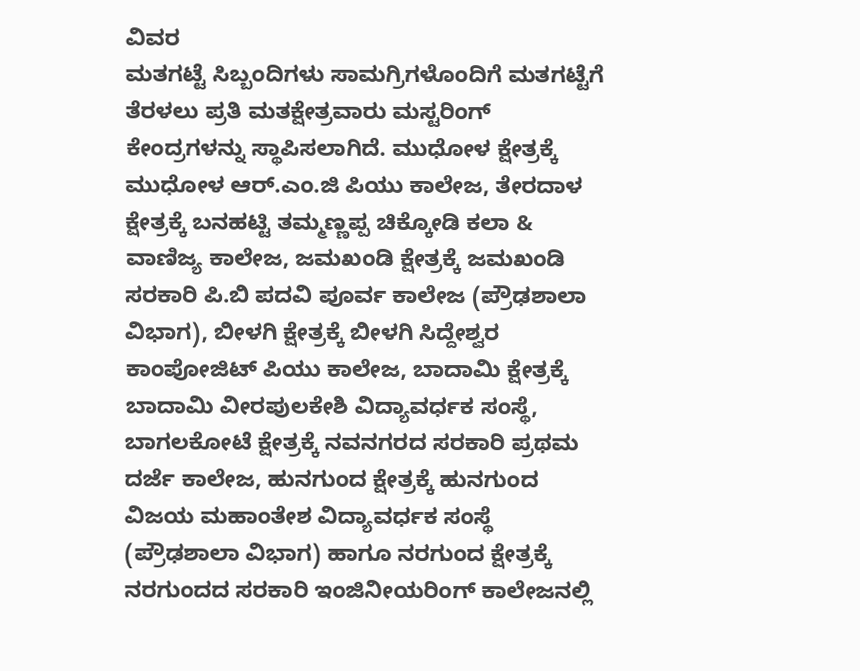ವಿವರ
ಮತಗಟ್ಟೆ ಸಿಬ್ಬಂದಿಗಳು ಸಾಮಗ್ರಿಗಳೊಂದಿಗೆ ಮತಗಟ್ಟೆಗೆ ತೆರಳಲು ಪ್ರತಿ ಮತಕ್ಷೇತ್ರವಾರು ಮಸ್ಟರಿಂಗ್ ಕೇಂದ್ರಗಳನ್ನು ಸ್ಥಾಪಿಸಲಾಗಿದೆ. ಮುಧೋಳ ಕ್ಷೇತ್ರಕ್ಕೆ ಮುಧೋಳ ಆರ್.ಎಂ.ಜಿ ಪಿಯು ಕಾಲೇಜ, ತೇರದಾಳ ಕ್ಷೇತ್ರಕ್ಕೆ ಬನಹಟ್ಟಿ ತಮ್ಮಣ್ಣಪ್ಪ ಚಿಕ್ಕೋಡಿ ಕಲಾ & ವಾಣಿಜ್ಯ ಕಾಲೇಜ, ಜಮಖಂಡಿ ಕ್ಷೇತ್ರಕ್ಕೆ ಜಮಖಂಡಿ ಸರಕಾರಿ ಪಿ.ಬಿ ಪದವಿ ಪೂರ್ವ ಕಾಲೇಜ (ಪ್ರೌಢಶಾಲಾ ವಿಭಾಗ), ಬೀಳಗಿ ಕ್ಷೇತ್ರಕ್ಕೆ ಬೀಳಗಿ ಸಿದ್ದೇಶ್ವರ ಕಾಂಪೋಜಿಟ್ ಪಿಯು ಕಾಲೇಜ, ಬಾದಾಮಿ ಕ್ಷೇತ್ರಕ್ಕೆ ಬಾದಾಮಿ ವೀರಪುಲಕೇಶಿ ವಿದ್ಯಾವರ್ಧಕ ಸಂಸ್ಥೆ, ಬಾಗಲಕೋಟೆ ಕ್ಷೇತ್ರಕ್ಕೆ ನವನಗರದ ಸರಕಾರಿ ಪ್ರಥಮ ದರ್ಜೆ ಕಾಲೇಜ, ಹುನಗುಂದ ಕ್ಷೇತ್ರಕ್ಕೆ ಹುನಗುಂದ ವಿಜಯ ಮಹಾಂತೇಶ ವಿದ್ಯಾವರ್ಧಕ ಸಂಸ್ಥೆ (ಪ್ರೌಢಶಾಲಾ ವಿಭಾಗ) ಹಾಗೂ ನರಗುಂದ ಕ್ಷೇತ್ರಕ್ಕೆ ನರಗುಂದದ ಸರಕಾರಿ ಇಂಜಿನೀಯರಿಂಗ್ ಕಾಲೇಜನಲ್ಲಿ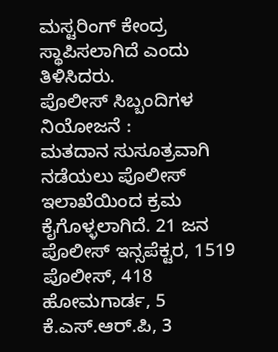ಮಸ್ಟರಿಂಗ್ ಕೇಂದ್ರ ಸ್ಥಾಪಿಸಲಾಗಿದೆ ಎಂದು ತಿಳಿಸಿದರು.
ಪೊಲೀಸ್ ಸಿಬ್ಬಂದಿಗಳ ನಿಯೋಜನೆ :
ಮತದಾನ ಸುಸೂತ್ರವಾಗಿ ನಡೆಯಲು ಪೊಲೀಸ್ ಇಲಾಖೆಯಿಂದ ಕ್ರಮ ಕೈಗೊಳ್ಳಲಾಗಿದೆ. 21 ಜನ ಪೊಲೀಸ್ ಇನ್ಸಪೆಕ್ಟರ, 1519 ಪೊಲೀಸ್, 418 ಹೋಮಗಾರ್ಡ, 5 ಕೆ.ಎಸ್.ಆರ್.ಪಿ, 3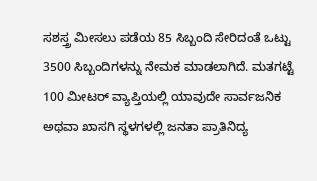ಸಶಸ್ತ್ರ ಮೀಸಲು ಪಡೆಯ 85 ಸಿಬ್ಬಂದಿ ಸೇರಿದಂತೆ ಒಟ್ಟು 3500 ಸಿಬ್ಬಂದಿಗಳನ್ನು ನೇಮಕ ಮಾಡಲಾಗಿದೆ. ಮತಗಟ್ಟೆ 100 ಮೀಟರ್ ವ್ಯಾಪ್ತಿಯಲ್ಲಿ ಯಾವುದೇ ಸಾರ್ವಜನಿಕ ಅಥವಾ ಖಾಸಗಿ ಸ್ಥಳಗಳಲ್ಲಿ ಜನತಾ ಪ್ರಾತಿನಿದ್ಯ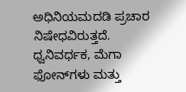ಅಧಿನಿಯಮದಡಿ ಪ್ರಚಾರ ನಿಷೇಧವಿರುತ್ತದೆ. ಧ್ವನಿವರ್ಧಕ, ಮೆಗಾ ಫೋನ್‍ಗಳು ಮತ್ತು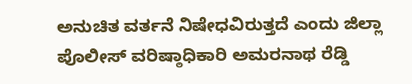ಅನುಚಿತ ವರ್ತನೆ ನಿಷೇಧವಿರುತ್ತದೆ ಎಂದು ಜಿಲ್ಲಾ ಪೊಲೀಸ್ ವರಿಷ್ಠಾಧಿಕಾರಿ ಅಮರನಾಥ ರೆಡ್ಡಿ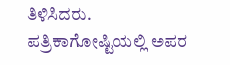ತಿಳಿಸಿದರು.
ಪತ್ರಿಕಾಗೋಷ್ಟಿಯಲ್ಲಿ ಅಪರ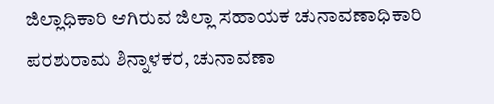ಜಿಲ್ಲಾಧಿಕಾರಿ ಆಗಿರುವ ಜಿಲ್ಲಾ ಸಹಾಯಕ ಚುನಾವಣಾಧಿಕಾರಿ ಪರಶುರಾಮ ಶಿನ್ನಾಳಕರ, ಚುನಾವಣಾ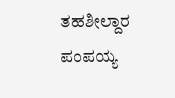ತಹಶೀಲ್ದಾರ ಪಂಪಯ್ಯ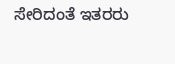ಸೇರಿದಂತೆ ಇತರರು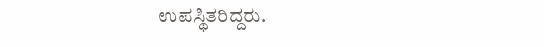ಉಪಸ್ಥಿತರಿದ್ದರು.